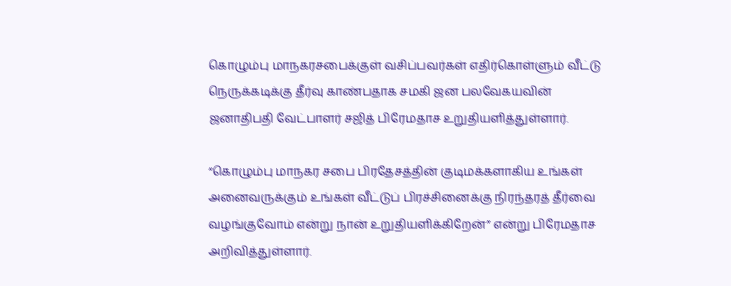கொழும்பு மாநகரசபைக்குள் வசிப்பவர்கள் எதிர்கொள்ளும் வீட்டு நெருக்கடிக்கு தீர்வு காண்பதாக சமகி ஜன பலவேகயவின் ஜனாதிபதி வேட்பாளர் சஜித் பிரேமதாச உறுதியளித்துள்ளார்.

“கொழும்பு மாநகர சபை பிரதேசத்தின் குடிமக்களாகிய உங்கள் அனைவருக்கும் உங்கள் வீட்டுப் பிரச்சினைக்கு நிரந்தரத் தீர்வை வழங்குவோம் என்று நான் உறுதியளிக்கிறேன்” என்று பிரேமதாச அறிவித்துள்ளார்.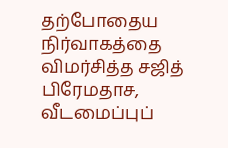தற்போதைய நிர்வாகத்தை விமர்சித்த சஜித் பிரேமதாச, வீடமைப்புப்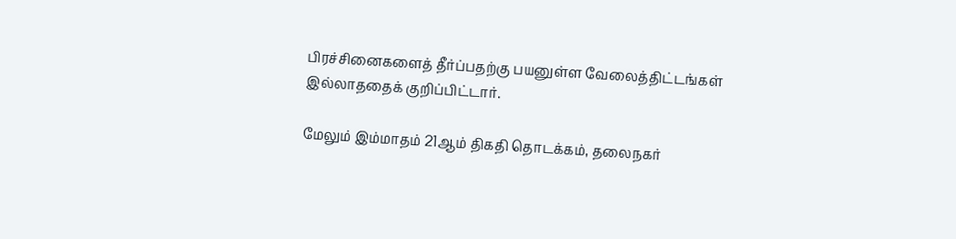பிரச்சினைகளைத் தீர்ப்பதற்கு பயனுள்ள வேலைத்திட்டங்கள் இல்லாததைக் குறிப்பிட்டார்.

மேலும் இம்மாதம் 21ஆம் திகதி தொடக்கம், தலைநகர்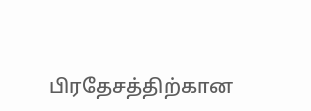பிரதேசத்திற்கான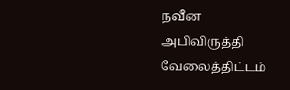நவீன அபிவிருத்தி வேலைத்திட்டம்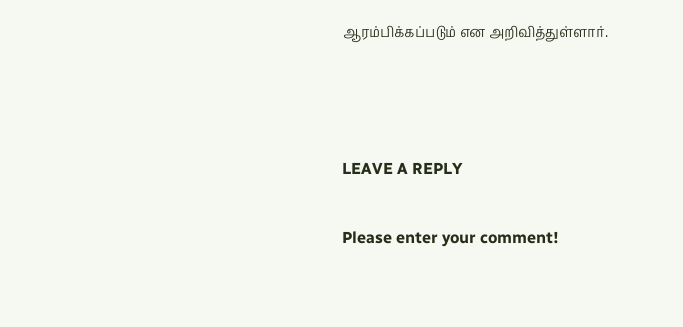ஆரம்பிக்கப்படும் என அறிவித்துள்ளார்.



LEAVE A REPLY

Please enter your comment!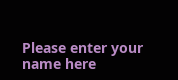Please enter your name here